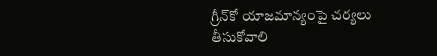గ్రీన్‌కో యాజమాన్యంపై చర్యలు తీసుకోవాలి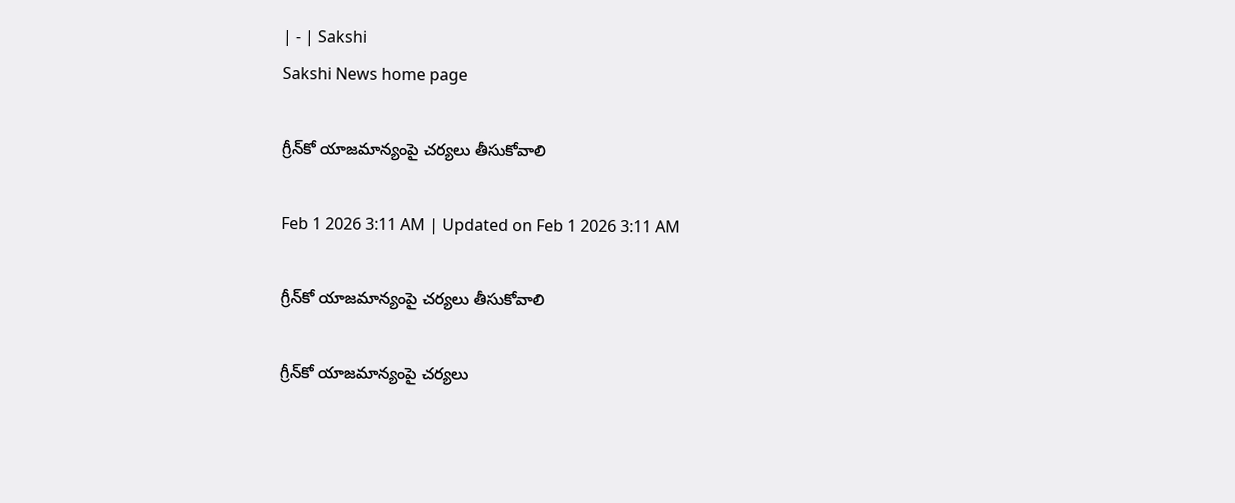| - | Sakshi
Sakshi News home page

గ్రీన్‌కో యాజమాన్యంపై చర్యలు తీసుకోవాలి

Feb 1 2026 3:11 AM | Updated on Feb 1 2026 3:11 AM

గ్రీన్‌కో యాజమాన్యంపై చర్యలు తీసుకోవాలి

గ్రీన్‌కో యాజమాన్యంపై చర్యలు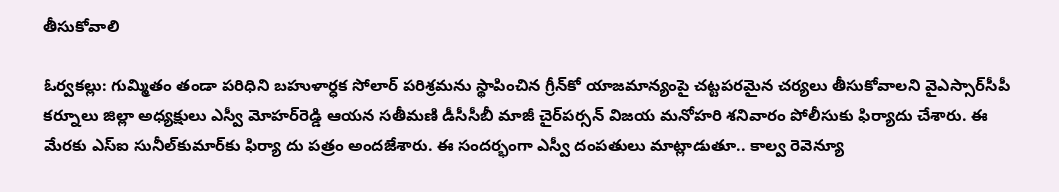తీసుకోవాలి

ఓర్వకల్లు: గుమ్మితం తండా పరిధిని బహుళార్ధక సోలార్‌ పరిశ్రమను స్థాపించిన గ్రీన్‌కో యాజమాన్యంపై చట్టపరమైన చర్యలు తీసుకోవాలని వైఎస్సార్‌సీపీ కర్నూలు జిల్లా అధ్యక్షులు ఎస్వీ మోహర్‌రెడ్డి ఆయన సతీమణి డీసీసీబీ మాజీ చైర్‌పర్సన్‌ విజయ మనోహరి శనివారం పోలీసుకు ఫిర్యాదు చేశారు. ఈ మేరకు ఎస్‌ఐ సునీల్‌కుమార్‌కు ఫిర్యా దు పత్రం అందజేశారు. ఈ సందర్భంగా ఎస్వీ దంపతులు మాట్లాడుతూ.. కాల్వ రెవెన్యూ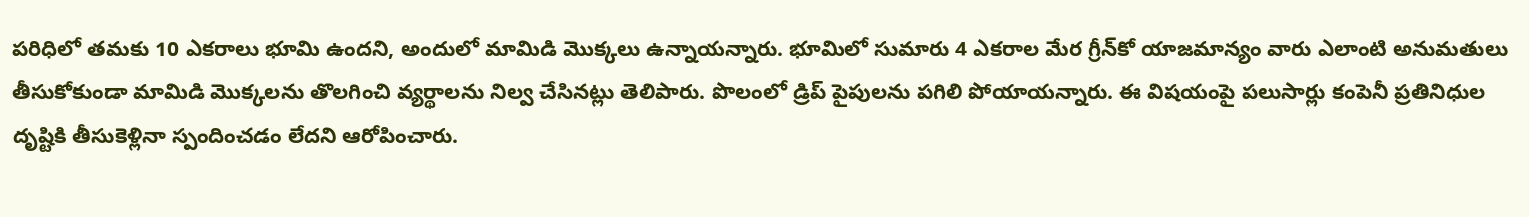పరిధిలో తమకు 10 ఎకరాలు భూమి ఉందని, అందులో మామిడి మొక్కలు ఉన్నాయన్నారు. భూమిలో సుమారు 4 ఎకరాల మేర గ్రీన్‌కో యాజమాన్యం వారు ఎలాంటి అనుమతులు తీసుకోకుండా మామిడి మొక్కలను తొలగించి వ్యర్థాలను నిల్వ చేసినట్లు తెలిపారు. పొలంలో డ్రిప్‌ పైపులను పగిలి పోయాయన్నారు. ఈ విషయంపై పలుసార్లు కంపెనీ ప్రతినిధుల దృష్టికి తీసుకెళ్లినా స్పందించడం లేదని ఆరోపించారు.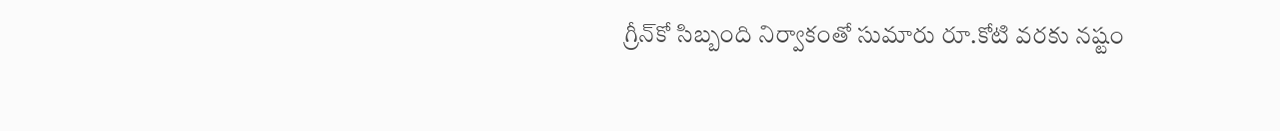గ్రీన్‌కో సిబ్బంది నిర్వాకంతో సుమారు రూ.కోటి వరకు నష్టం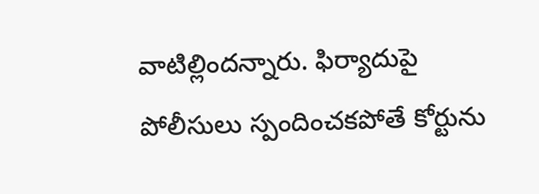వాటిల్లిందన్నారు. ఫిర్యాదుపై పోలీసులు స్పందించకపోతే కోర్టును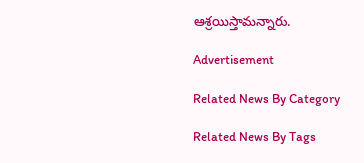ఆశ్రయిస్తామన్నారు.

Advertisement

Related News By Category

Related News By Tags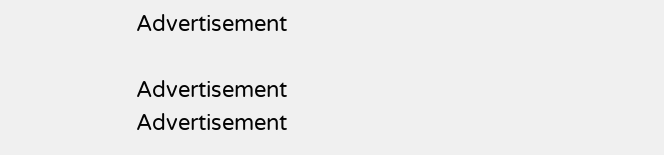Advertisement

Advertisement
Advertisement